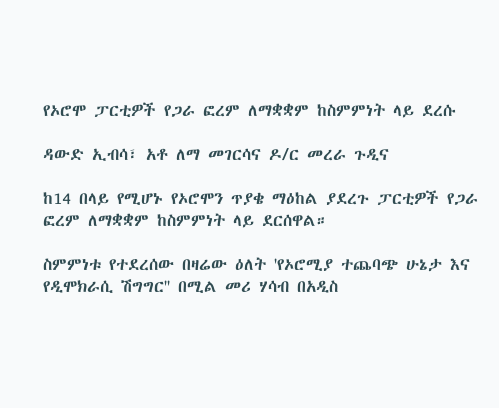የኦሮሞ ፓርቲዎች የጋራ ፎረም ለማቋቋም ከስምምነት ላይ ደረሱ

ዳውድ ኢብሳ፣ አቶ ለማ መገርሳና ዶ/ር መረራ ጉዲና

ከ14 በላይ የሚሆኑ የኦሮሞን ጥያቄ ማዕከል ያደረጉ ፓርቲዎች የጋራ ፎረም ለማቋቋም ከስምምነት ላይ ደርሰዋል።

ስምምነቱ የተደረሰው በዛሬው ዕለት 'የኦሮሚያ ተጨባጭ ሁኔታ እና የዲሞክራሲ ሽግግር'' በሚል መሪ ሃሳብ በአዲስ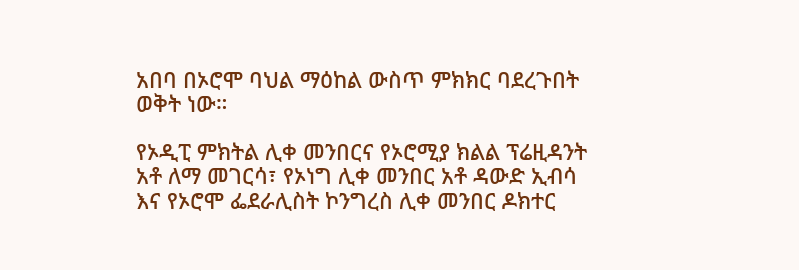አበባ በኦሮሞ ባህል ማዕከል ውስጥ ምክክር ባደረጉበት ወቅት ነው።

የኦዲፒ ምክትል ሊቀ መንበርና የኦሮሚያ ክልል ፕሬዚዳንት አቶ ለማ መገርሳ፣ የኦነግ ሊቀ መንበር አቶ ዳውድ ኢብሳ እና የኦሮሞ ፌደራሊስት ኮንግረስ ሊቀ መንበር ዶክተር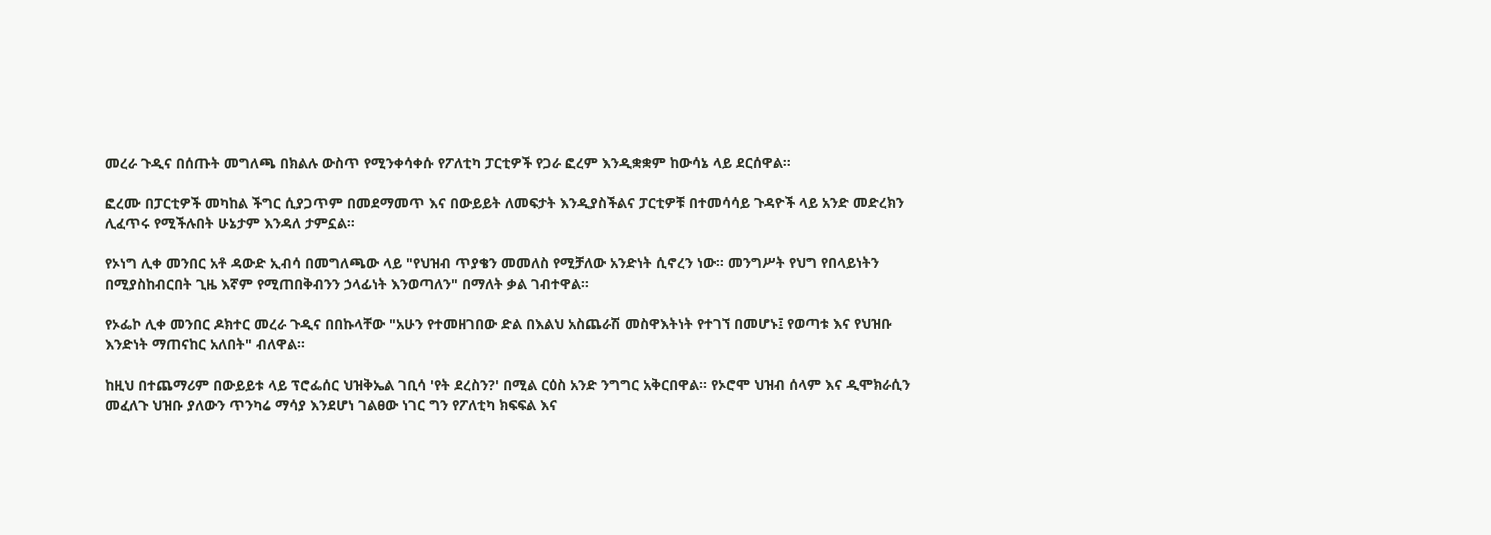መረራ ጉዲና በሰጡት መግለጫ በክልሉ ውስጥ የሚንቀሳቀሱ የፖለቲካ ፓርቲዎች የጋራ ፎረም እንዲቋቋም ከውሳኔ ላይ ደርሰዋል።

ፎረሙ በፓርቲዎች መካከል ችግር ሲያጋጥም በመደማመጥ እና በውይይት ለመፍታት እንዲያስችልና ፓርቲዎቹ በተመሳሳይ ጉዳዮች ላይ አንድ መድረክን ሊፈጥሩ የሚችሉበት ሁኔታም እንዳለ ታምኗል።

የኦነግ ሊቀ መንበር አቶ ዳውድ ኢብሳ በመግለጫው ላይ "የህዝብ ጥያቄን መመለስ የሚቻለው አንድነት ሲኖረን ነው። መንግሥት የህግ የበላይነትን በሚያስከብርበት ጊዜ እኛም የሚጠበቅብንን ኃላፊነት እንወጣለን" በማለት ቃል ገብተዋል።

የኦፌኮ ሊቀ መንበር ዶክተር መረራ ጉዲና በበኩላቸው "አሁን የተመዘገበው ድል በእልህ አስጨራሽ መስዋእትነት የተገኘ በመሆኑ፤ የወጣቱ እና የህዝቡ እንድነት ማጠናከር አለበት" ብለዋል።

ከዚህ በተጨማሪም በውይይቱ ላይ ፕሮፌሰር ህዝቅኤል ገቢሳ 'የት ደረስን?' በሚል ርዕስ አንድ ንግግር አቅርበዋል። የኦሮሞ ህዝብ ሰላም እና ዲሞክራሲን መፈለጉ ህዝቡ ያለውን ጥንካሬ ማሳያ እንደሆነ ገልፀው ነገር ግን የፖለቲካ ክፍፍል እና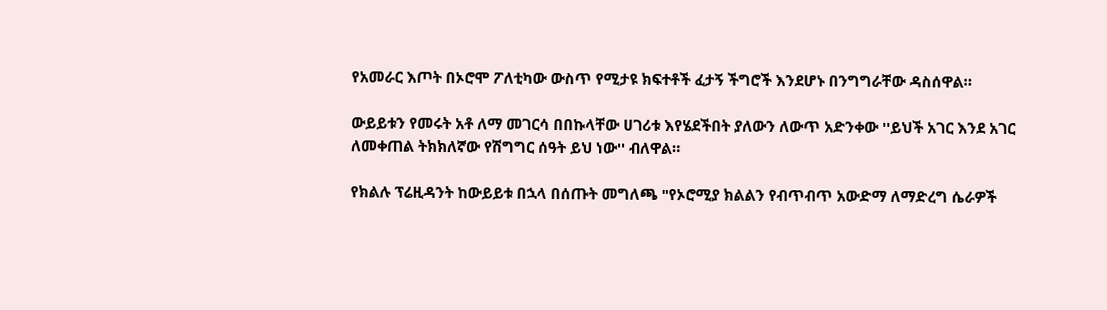የአመራር እጦት በኦሮሞ ፖለቲካው ውስጥ የሚታዩ ክፍተቶች ፈታኝ ችግሮች እንደሆኑ በንግግራቸው ዳስሰዋል።

ውይይቱን የመሩት አቶ ለማ መገርሳ በበኩላቸው ሀገሪቱ እየሄደችበት ያለውን ለውጥ አድንቀው ''ይህች አገር እንደ አገር ለመቀጠል ትክክለኛው የሽግግር ሰዓት ይህ ነው'' ብለዋል።

የክልሉ ፕሬዚዳንት ከውይይቱ በኋላ በሰጡት መግለጫ "የኦሮሚያ ክልልን የብጥብጥ አውድማ ለማድረግ ሴራዎች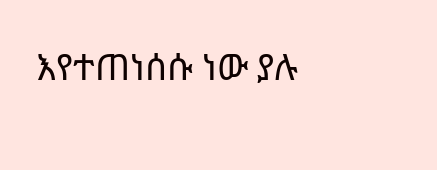እየተጠነሰሱ ነው ያሉ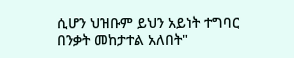ሲሆን ህዝቡም ይህን አይነት ተግባር በንቃት መከታተል አለበት"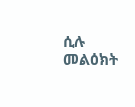ሲሉ መልዕክት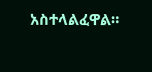አስተላልፈዋል።